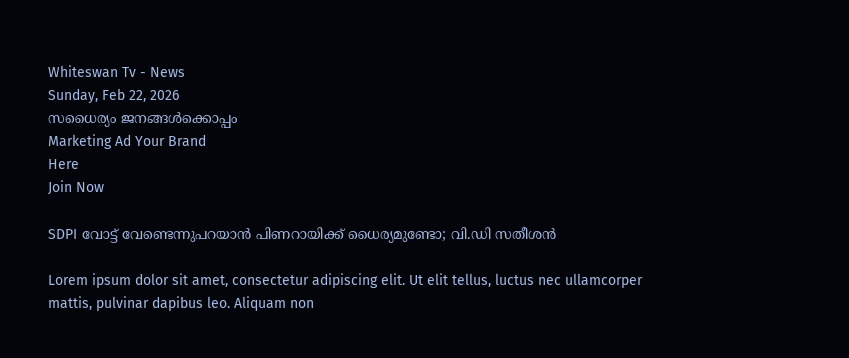Whiteswan Tv - News
Sunday, Feb 22, 2026
സധൈര്യം ജനങ്ങൾക്കൊപ്പം
Marketing Ad Your Brand
Here
Join Now

SDPI വോട്ട് വേണ്ടെന്നുപറയാൻ പിണറായിക്ക് ധൈര്യമുണ്ടോ; വി.ഡി സതീശൻ

Lorem ipsum dolor sit amet, consectetur adipiscing elit. Ut elit tellus, luctus nec ullamcorper mattis, pulvinar dapibus leo. Aliquam non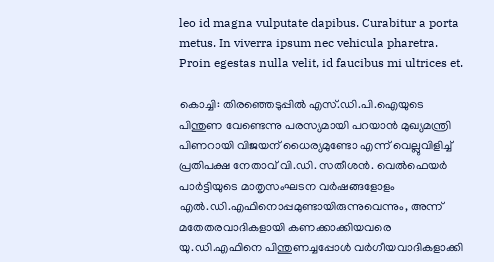leo id magna vulputate dapibus. Curabitur a porta metus. In viverra ipsum nec vehicula pharetra. Proin egestas nulla velit, id faucibus mi ultrices et.

കൊച്ചി: തിരഞ്ഞെടുപ്പിൽ എസ്‌.ഡി.പി.ഐയുടെ പിന്തുണ വേണ്ടെന്നു പരസ്യമായി പറയാൻ മുഖ്യമന്ത്രി പിണറായി വിജയന് ധൈര്യമുണ്ടോ എന്ന് വെല്ലുവിളിച്ച് പ്രതിപക്ഷ നേതാവ് വി.ഡി. സതീശൻ. വെൽഫെയർ പാർട്ടിയുടെ മാതൃസംഘടന വർഷങ്ങളോളം എൽ.ഡി.എഫിനൊപ്പമുണ്ടായിരുന്നുവെന്നും, അന്ന് മതേതരവാദികളായി കണക്കാക്കിയവരെ യു.ഡി.എഫിനെ പിന്തുണച്ചപ്പോൾ വർഗീയവാദികളാക്കി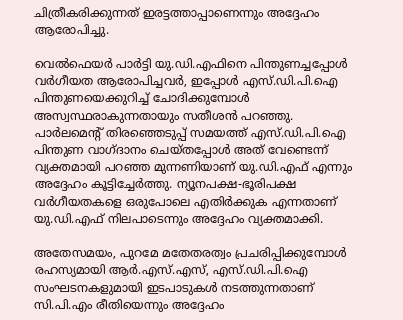ചിത്രീകരിക്കുന്നത് ഇരട്ടത്താപ്പാണെന്നും അദ്ദേഹം ആരോപിച്ചു.

വെൽഫെയർ പാർട്ടി യു.ഡി.എഫിനെ പിന്തുണച്ചപ്പോൾ വർഗീയത ആരോപിച്ചവർ, ഇപ്പോൾ എസ്‌.ഡി.പി.ഐ പിന്തുണയെക്കുറിച്ച് ചോദിക്കുമ്പോൾ അസ്വസ്ഥരാകുന്നതായും സതീശൻ പറഞ്ഞു. പാർലമെന്റ് തിരഞ്ഞെടുപ്പ് സമയത്ത് എസ്‌.ഡി.പി.ഐ പിന്തുണ വാഗ്ദാനം ചെയ്തപ്പോൾ അത് വേണ്ടെന്ന് വ്യക്തമായി പറഞ്ഞ മുന്നണിയാണ് യു.ഡി.എഫ് എന്നും അദ്ദേഹം കൂട്ടിച്ചേർത്തു. ന്യൂനപക്ഷ-ഭൂരിപക്ഷ വർഗീയതകളെ ഒരുപോലെ എതിർക്കുക എന്നതാണ് യു.ഡി.എഫ് നിലപാടെന്നും അദ്ദേഹം വ്യക്തമാക്കി.

അതേസമയം, പുറമേ മതേതരത്വം പ്രചരിപ്പിക്കുമ്പോൾ രഹസ്യമായി ആർ.എസ്.എസ്, എസ്‌.ഡി.പി.ഐ സംഘടനകളുമായി ഇടപാടുകൾ നടത്തുന്നതാണ് സി.പി.എം രീതിയെന്നും അദ്ദേഹം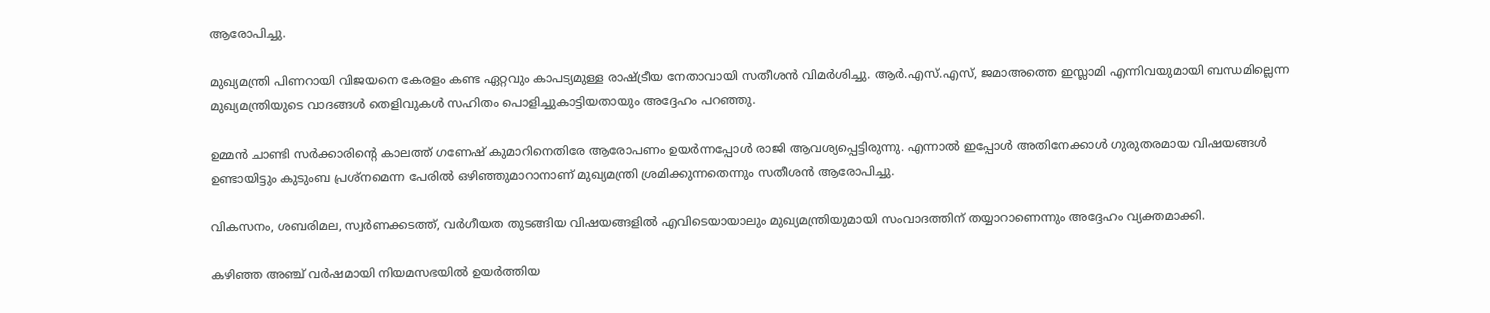ആരോപിച്ചു.

മുഖ്യമന്ത്രി പിണറായി വിജയനെ കേരളം കണ്ട ഏറ്റവും കാപട്യമുള്ള രാഷ്ട്രീയ നേതാവായി സതീശൻ വിമർശിച്ചു. ആർ.എസ്.എസ്, ജമാഅത്തെ ഇസ്ലാമി എന്നിവയുമായി ബന്ധമില്ലെന്ന മുഖ്യമന്ത്രിയുടെ വാദങ്ങൾ തെളിവുകൾ സഹിതം പൊളിച്ചുകാട്ടിയതായും അദ്ദേഹം പറഞ്ഞു.

ഉമ്മൻ ചാണ്ടി സർക്കാരിന്റെ കാലത്ത് ഗണേഷ് കുമാറിനെതിരേ ആരോപണം ഉയർന്നപ്പോൾ രാജി ആവശ്യപ്പെട്ടിരുന്നു. എന്നാൽ ഇപ്പോൾ അതിനേക്കാൾ ഗുരുതരമായ വിഷയങ്ങൾ ഉണ്ടായിട്ടും കുടുംബ പ്രശ്നമെന്ന പേരിൽ ഒഴിഞ്ഞുമാറാനാണ് മുഖ്യമന്ത്രി ശ്രമിക്കുന്നതെന്നും സതീശൻ ആരോപിച്ചു.

വികസനം, ശബരിമല, സ്വർണക്കടത്ത്, വർഗീയത തുടങ്ങിയ വിഷയങ്ങളിൽ എവിടെയായാലും മുഖ്യമന്ത്രിയുമായി സംവാദത്തിന് തയ്യാറാണെന്നും അദ്ദേഹം വ്യക്തമാക്കി.

കഴിഞ്ഞ അഞ്ച് വർഷമായി നിയമസഭയിൽ ഉയർത്തിയ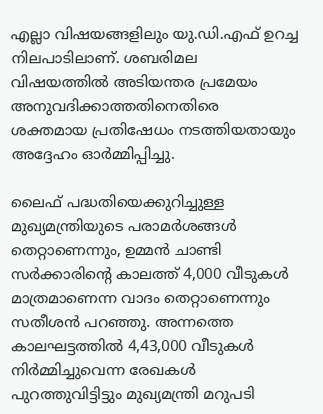എല്ലാ വിഷയങ്ങളിലും യു.ഡി.എഫ് ഉറച്ച നിലപാടിലാണ്. ശബരിമല വിഷയത്തിൽ അടിയന്തര പ്രമേയം അനുവദിക്കാത്തതിനെതിരെ ശക്തമായ പ്രതിഷേധം നടത്തിയതായും അദ്ദേഹം ഓർമ്മിപ്പിച്ചു.

ലൈഫ് പദ്ധതിയെക്കുറിച്ചുള്ള മുഖ്യമന്ത്രിയുടെ പരാമർശങ്ങൾ തെറ്റാണെന്നും, ഉമ്മൻ ചാണ്ടി സർക്കാരിന്റെ കാലത്ത് 4,000 വീടുകൾ മാത്രമാണെന്ന വാദം തെറ്റാണെന്നും സതീശൻ പറഞ്ഞു. അന്നത്തെ കാലഘട്ടത്തിൽ 4,43,000 വീടുകൾ നിർമ്മിച്ചുവെന്ന രേഖകൾ പുറത്തുവിട്ടിട്ടും മുഖ്യമന്ത്രി മറുപടി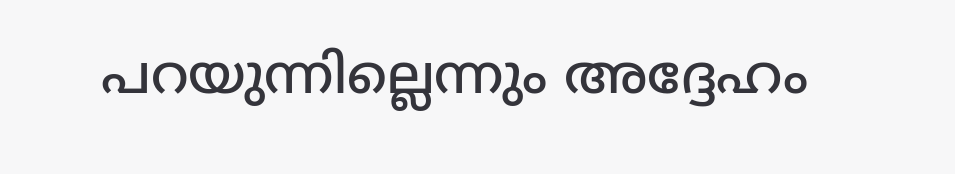പറയുന്നില്ലെന്നും അദ്ദേഹം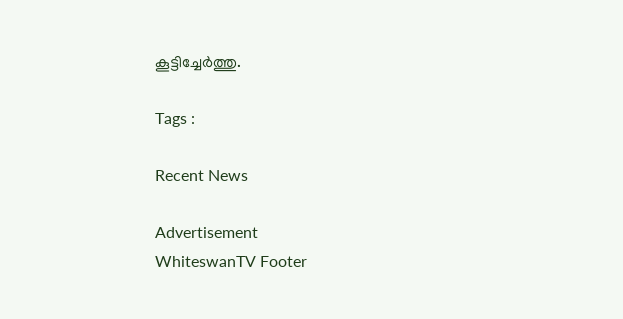കൂട്ടിച്ചേർത്തു.

Tags :

Recent News

Advertisement
WhiteswanTV Footer